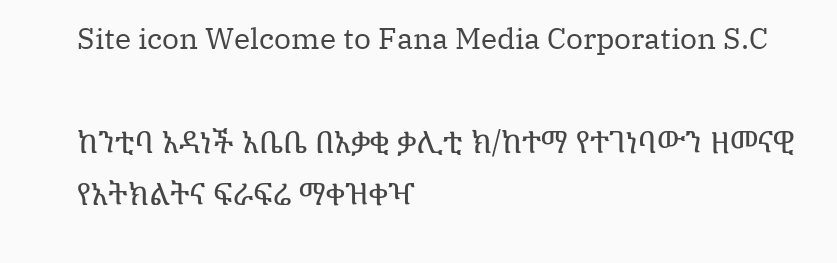Site icon Welcome to Fana Media Corporation S.C

ከንቲባ አዳነች አቤቤ በአቃቂ ቃሊቲ ክ/ከተማ የተገነባውን ዘመናዊ የአትክልትና ፍራፍሬ ማቀዝቀዣ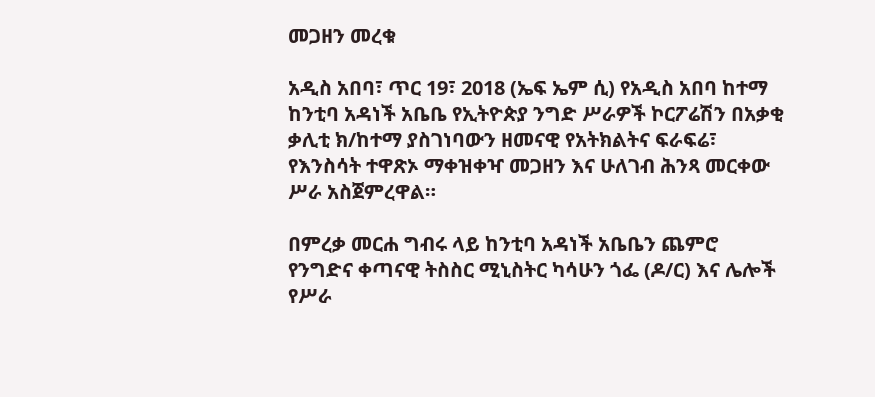መጋዘን መረቁ

አዲስ አበባ፣ ጥር 19፣ 2018 (ኤፍ ኤም ሲ) የአዲስ አበባ ከተማ ከንቲባ አዳነች አቤቤ የኢትዮጵያ ንግድ ሥራዎች ኮርፖሬሽን በአቃቂ ቃሊቲ ክ/ከተማ ያስገነባውን ዘመናዊ የአትክልትና ፍራፍሬ፣ የእንስሳት ተዋጽኦ ማቀዝቀዣ መጋዘን እና ሁለገብ ሕንጻ መርቀው ሥራ አስጀምረዋል።

በምረቃ መርሐ ግብሩ ላይ ከንቲባ አዳነች አቤቤን ጨምሮ የንግድና ቀጣናዊ ትስስር ሚኒስትር ካሳሁን ጎፌ (ዶ/ር) እና ሌሎች የሥራ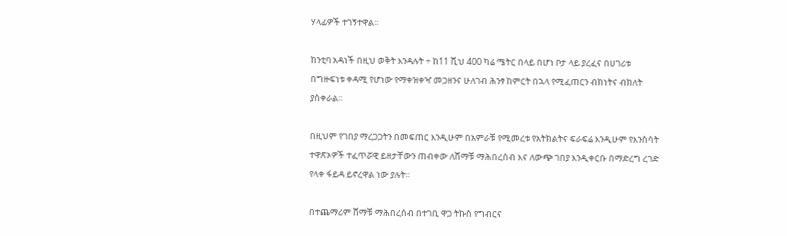ሃላፊዎች ተገኝተዋል፡፡

ከንቲባ አዳነች በዚህ ወቅት እንዳሉት ÷ ከ11 ሺህ 400 ካሬ ሜትር በላይ በሆነ ቦታ ላይ ያረፈና በሀገሪቱ በግዙፍነቱ ቀዳሚ የሆነው የማቀዝቀዣ መጋዘንና ሁለገብ ሕንፃ ከምርት በኋላ የሚፈጠርን ብክነትና ብክለት ያስቀራል፡፡

በዚህም የገበያ ማረጋጋትን በመፍጠር እንዲሁም በአምራቹ የሚመረቱ የአትክልትና ፍራፍሬ እንዲሁም የእንስሳት ተዋጽኦዎች ተፈጥሯዊ ይዘታቸውን ጠብቀው ለሸማቹ ማሕበረሰብ እና ለውጭ ገበያ እንዲቀርቡ በማድረግ ረገድ የላቀ ፋይዳ ይኖረዋል ነው ያሉት።

በተጨማሪም ሸማቹ ማሕበረሰብ በተገቢ ዋጋ ትኩስ የግብርና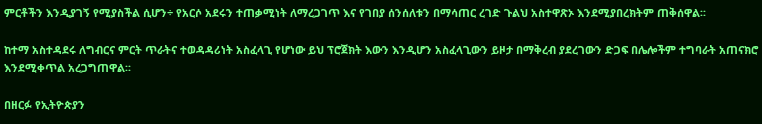ምርቶችን እንዲያገኝ የሚያስችል ሲሆን÷ የአርሶ አደሩን ተጠቃሚነት ለማረጋገጥ እና የገበያ ሰንሰለቱን በማሳጠር ረገድ ጉልህ አስተዋጽኦ እንደሚያበረክትም ጠቅሰዋል፡፡

ከተማ አስተዳደሩ ለግብርና ምርት ጥራትና ተወዳዳሪነት አስፈላጊ የሆነው ይህ ፕሮጀክት እውን እንዲሆን አስፈላጊውን ይዞታ በማቅረብ ያደረገውን ድጋፍ በሌሎችም ተግባራት አጠናክሮ እንደሚቀጥል አረጋግጠዋል፡፡

በዘርፉ የኢትዮጵያን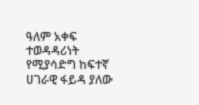ዓለም አቀፍ ተወዳዳሪነት የሚያሳድግ ከፍተኛ ሀገራዊ ፋይዳ ያለው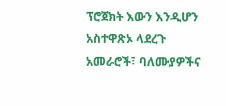ፕሮጀክት እውን እንዲሆን አስተዋጽኦ ላደረጉ አመራሮች፣ ባለሙያዎችና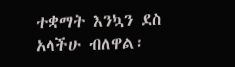ተቋማት እንኳን ደስ አላችሁ ብለዋል፡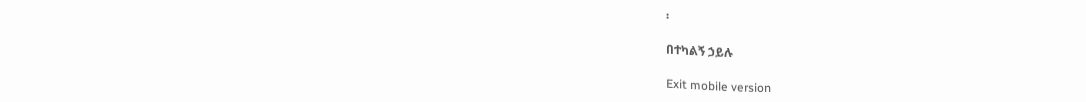፡

በተካልኝ ኃይሉ

Exit mobile version